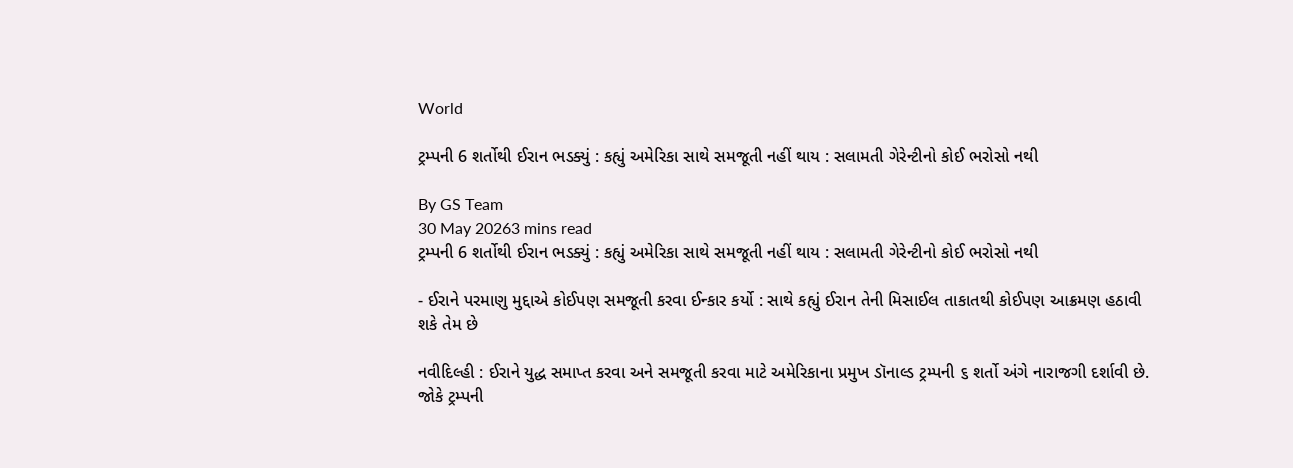World

ટ્રમ્પની 6 શર્તોથી ઈરાન ભડક્યું : કહ્યું અમેરિકા સાથે સમજૂતી નહીં થાય : સલામતી ગેરેન્ટીનો કોઈ ભરોસો નથી

By GS Team
30 May 20263 mins read
ટ્રમ્પની 6 શર્તોથી ઈરાન ભડક્યું : કહ્યું અમેરિકા સાથે સમજૂતી નહીં થાય : સલામતી ગેરેન્ટીનો કોઈ ભરોસો નથી

- ઈરાને પરમાણુ મુદ્દાએ કોઈપણ સમજૂતી કરવા ઈન્કાર કર્યો : સાથે કહ્યું ઈરાન તેની મિસાઈલ તાકાતથી કોઈપણ આક્રમણ હઠાવી શકે તેમ છે

નવીદિલ્હી : ઈરાને યુદ્ધ સમાપ્ત કરવા અને સમજૂતી કરવા માટે અમેરિકાના પ્રમુખ ડૉનાલ્ડ ટ્રમ્પની ૬ શર્તો અંગે નારાજગી દર્શાવી છે. જોકે ટ્રમ્પની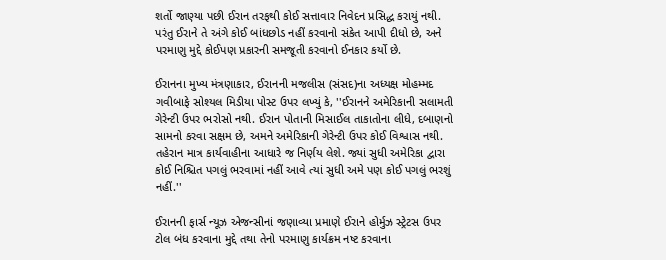શર્તો જાણ્યા પછી ઈરાન તરફથી કોઈ સત્તાવાર નિવેદન પ્રસિદ્ધ કરાયું નથી. પરંતુ ઈરાને તે અંગે કોઈ બાંધછોડ નહીં કરવાનો સંકેત આપી દીધો છે, અને પરમાણુ મુદ્દે કોઈપણ પ્રકારની સમજૂતી કરવાનો ઈનકાર કર્યો છે.

ઈરાનના મુખ્ય મંત્રણાકાર, ઈરાનની મજલીસ (સંસદ)ના અધ્યક્ષ મોહમ્મદ ગવીબાફે સોશ્યલ મિડીયા પોસ્ટ ઉપર લખ્યું કે, ''ઈરાનને અમેરિકાની સલામતી ગેરેન્ટી ઉપર ભરોસો નથી. ઈરાન પોતાની મિસાઈલ તાકાતોના લીધે, દબાણનો સામનો કરવા સક્ષમ છે, અમને અમેરિકાની ગેરેન્ટી ઉપર કોઈ વિશ્વાસ નથી. તહેરાન માત્ર કાર્યવાહીના આધારે જ નિર્ણય લેશે. જ્યાં સુધી અમેરિકા દ્વારા કોઈ નિશ્ચિત પગલું ભરવામાં નહીં આવે ત્યાં સુધી અમે પણ કોઈ પગલું ભરશું નહીં.''

ઈરાનની ફાર્સ ન્યૂઝ એજન્સીનાં જણાવ્યા પ્રમાણે ઈરાને હોર્મુઝ સ્ટ્રેટસ ઉપર ટોલ બંધ કરવાના મુદ્દે તથા તેનો પરમાણુ કાર્યક્રમ નષ્ટ કરવાના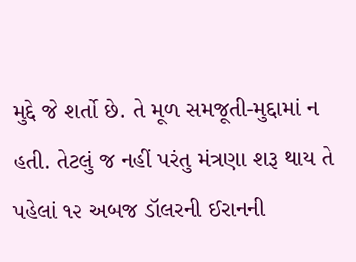મુદ્દે જે શર્તો છે. તે મૂળ સમજૂતી-મુદ્દામાં ન હતી. તેટલું જ નહીં પરંતુ મંત્રણા શરૂ થાય તે પહેલાં ૧૨ અબજ ડૉલરની ઈરાનની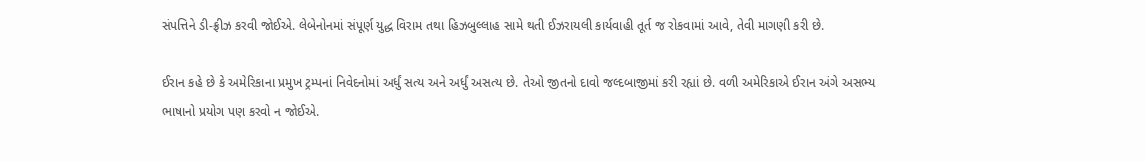સંપત્તિને ડી-ફ્રીઝ કરવી જોઈએ. લેબેનોનમાં સંપૂર્ણ યુદ્ધ વિરામ તથા હિઝબુલ્લાહ સામે થતી ઈઝરાયલી કાર્યવાહી તૂર્ત જ રોકવામાં આવે, તેવી માગણી કરી છે.

ઈરાન કહે છે કે અમેરિકાના પ્રમુખ ટ્રમ્પનાં નિવેદનોમાં અર્ધું સત્ય અને અર્ધું અસત્ય છે. તેઓ જીતનો દાવો જલ્દબાજીમાં કરી રહ્યાં છે. વળી અમેરિકાએ ઈરાન અંગે અસભ્ય ભાષાનો પ્રયોગ પણ કરવો ન જોઈએ.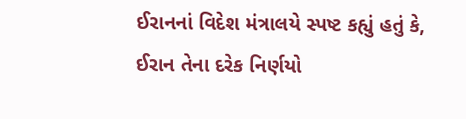ઈરાનનાં વિદેશ મંત્રાલયે સ્પષ્ટ કહ્યું હતું કે, ઈરાન તેના દરેક નિર્ણયો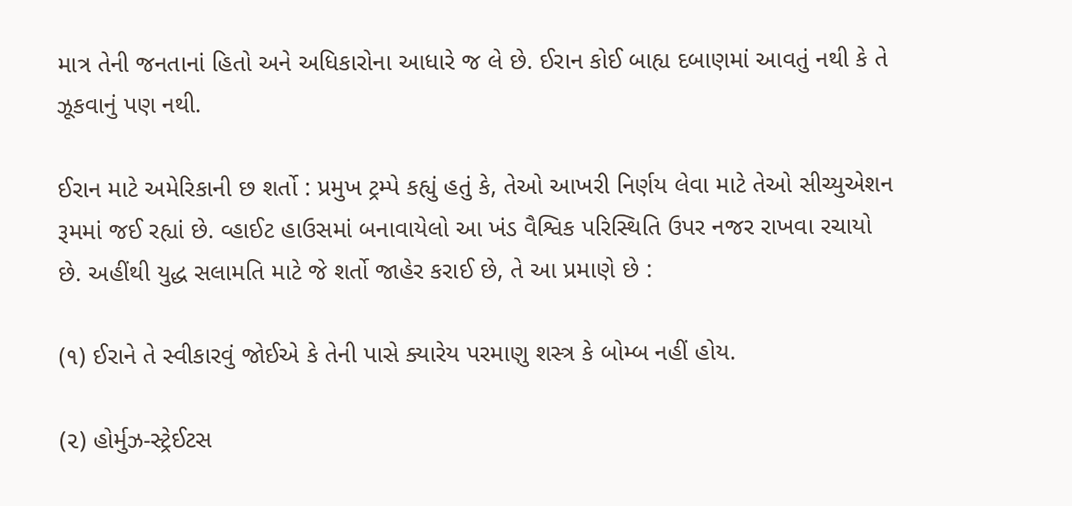માત્ર તેની જનતાનાં હિતો અને અધિકારોના આધારે જ લે છે. ઈરાન કોઈ બાહ્ય દબાણમાં આવતું નથી કે તે ઝૂકવાનું પણ નથી.

ઈરાન માટે અમેરિકાની છ શર્તો : પ્રમુખ ટ્રમ્પે કહ્યું હતું કે, તેઓ આખરી નિર્ણય લેવા માટે તેઓ સીચ્યુએશન રૂમમાં જઈ રહ્યાં છે. વ્હાઈટ હાઉસમાં બનાવાયેલો આ ખંડ વૈશ્વિક પરિસ્થિતિ ઉપર નજર રાખવા રચાયો છે. અહીંથી યુદ્ધ સલામતિ માટે જે શર્તો જાહેર કરાઈ છે, તે આ પ્રમાણે છે :

(૧) ઈરાને તે સ્વીકારવું જોઈએ કે તેની પાસે ક્યારેય પરમાણુ શસ્ત્ર કે બોમ્બ નહીં હોય.

(૨) હોર્મુઝ-સ્ટ્રેઈટસ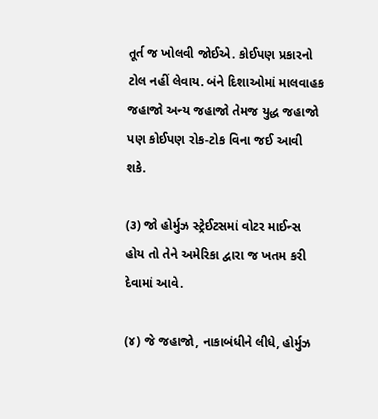તૂર્ત જ ખોલવી જોઈએ. કોઈપણ પ્રકારનો ટોલ નહીં લેવાય. બંને દિશાઓમાં માલવાહક જહાજો અન્ય જહાજો તેમજ યુદ્ધ જહાજો પણ કોઈપણ રોક-ટોક વિના જઈ આવી શકે.

(૩) જો હોર્મુઝ સ્ટ્રેઈટસમાં વોટર માઈન્સ હોય તો તેને અમેરિકા દ્વારા જ ખતમ કરી દેવામાં આવે.

(૪) જે જહાજો, નાકાબંધીને લીધે, હોર્મુઝ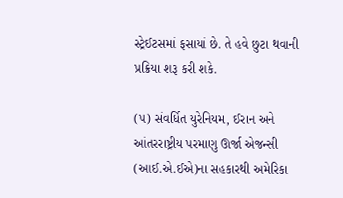સ્ટ્રેઈટસમાં ફસાયાં છે. તે હવે છુટા થવાની પ્રક્રિયા શરૂ કરી શકે.

(૫) સંવર્ધિત યુરેનિયમ, ઈરાન અને આંતરરાષ્ટ્રીય પરમાણુ ઊર્જા એજન્સી (આઈ.એ.ઈએ)ના સહકારથી અમેરિકા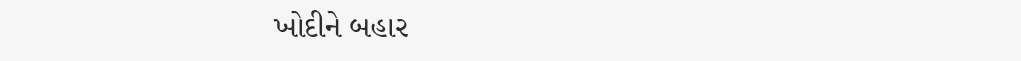ખોદીને બહાર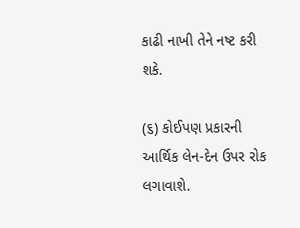કાઢી નાખી તેને નષ્ટ કરી શકે.

(૬) કોઈપણ પ્રકારની આર્થિક લેન-દેન ઉપર રોક લગાવાશે.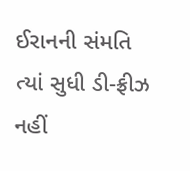ઈરાનની સંમતિ ત્યાં સુધી ડી-ફ્રીઝ નહીં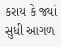કરાય કે જ્યાં સુધી આગળ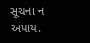સૂચના ન અપાય.